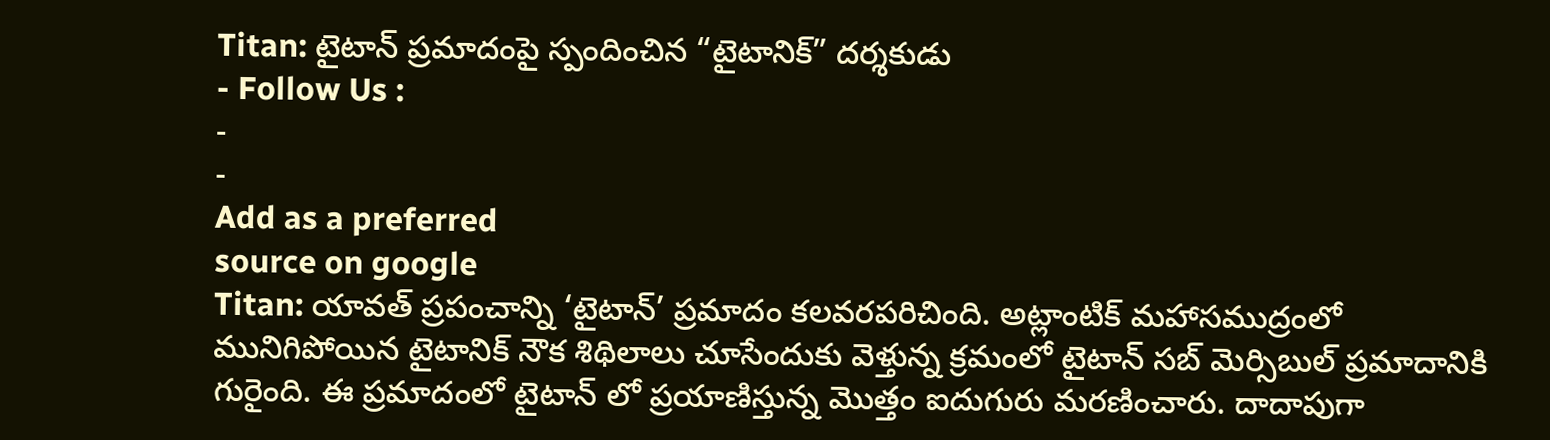Titan: టైటాన్ ప్రమాదంపై స్పందించిన “టైటానిక్” దర్శకుడు
- Follow Us :
-
-
Add as a preferred
source on google
Titan: యావత్ ప్రపంచాన్ని ‘టైటాన్’ ప్రమాదం కలవరపరిచింది. అట్లాంటిక్ మహాసముద్రంలో మునిగిపోయిన టైటానిక్ నౌక శిథిలాలు చూసేందుకు వెళ్తున్న క్రమంలో టైటాన్ సబ్ మెర్సిబుల్ ప్రమాదానికి గురైంది. ఈ ప్రమాదంలో టైటాన్ లో ప్రయాణిస్తున్న మొత్తం ఐదుగురు మరణించారు. దాదాపుగా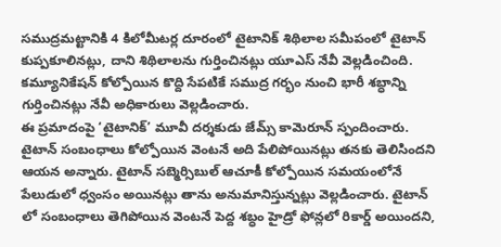సముద్రమట్టానికి 4 కిలోమీటర్ల దూరంలో టైటానిక్ శిథిలాల సమీపంలో టైటాన్ కుప్పకూలినట్లు, దాని శిథిలాలను గుర్తించినట్లు యూఎస్ నేవీ వెల్లడించింది. కమ్యూనికేషన్ కోల్పోయిన కొద్ది సేపటికే సముద్ర గర్భం నుంచి భారీ శబ్ధాన్ని గుర్తించినట్లు నేవీ అధికారులు వెల్లడించారు.
ఈ ప్రమాదంపై ‘టైటానిక్’ మూవీ దర్శకుడు జేమ్స్ కామెరూన్ స్పందించారు. టైటాన్ సంబంధాలు కోల్పోయిన వెంటనే అది పేలిపోయినట్లు తనకు తెలిసిందని ఆయన అన్నారు. టైటాన్ సబ్మెర్సిబుల్ ఆచూకీ కోల్పోయిన సమయంలోనే పేలుడులో ధ్వంసం అయినట్లు తాను అనుమానిస్తున్నట్లు వెల్లడించారు. టైటాన్ లో సంబంధాలు తెగిపోయిన వెంటనే పెద్ద శబ్ధం హైడ్రో ఫోన్లలో రికార్డ్ అయిందని,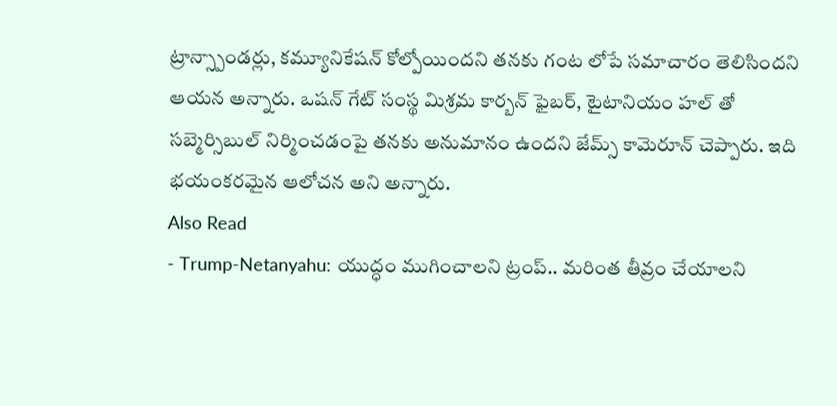ట్రాన్స్పాండర్లు, కమ్యూనికేషన్ కోల్పోయిందని తనకు గంట లోపే సమాచారం తెలిసిందని ఆయన అన్నారు. ఒషన్ గేట్ సంస్థ మిశ్రమ కార్బన్ ఫైబర్, టైటానియం హల్ తో సబ్మెర్సిబుల్ నిర్మించడంపై తనకు అనుమానం ఉందని జేమ్స్ కామెరూన్ చెప్పారు. ఇది భయంకరమైన ఆలోచన అని అన్నారు.
Also Read
- Trump-Netanyahu: యుద్ధం ముగించాలని ట్రంప్.. మరింత తీవ్రం చేయాలని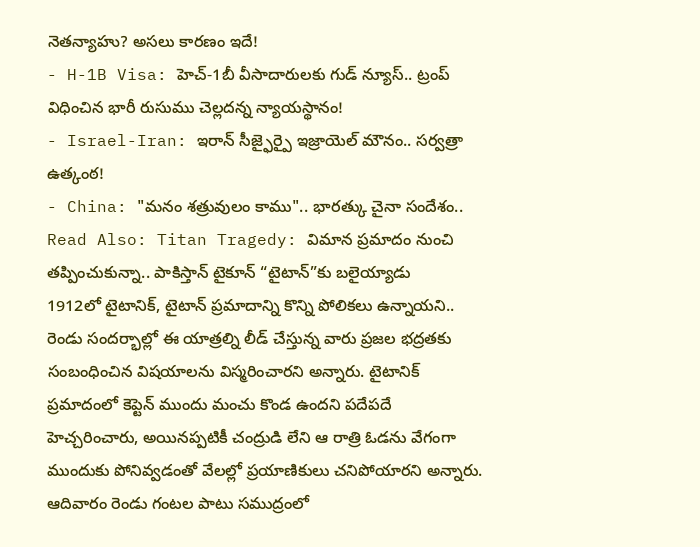నెతన్యాహు? అసలు కారణం ఇదే!
- H-1B Visa: హెచ్-1బీ వీసాదారులకు గుడ్ న్యూస్.. ట్రంప్ విధించిన భారీ రుసుము చెల్లదన్న న్యాయస్థానం!
- Israel-Iran: ఇరాన్ సీజ్ఫైర్పై ఇజ్రాయెల్ మౌనం.. సర్వత్రా ఉత్కంఠ!
- China: "మనం శత్రువులం కాము".. భారత్కు చైనా సందేశం..
Read Also: Titan Tragedy: విమాన ప్రమాదం నుంచి తప్పించుకున్నా.. పాకిస్తాన్ టైకూన్ “టైటాన్”కు బలైయ్యాడు
1912లో టైటానిక్, టైటాన్ ప్రమాదాన్ని కొన్ని పోలికలు ఉన్నాయని.. రెండు సందర్భాల్లో ఈ యాత్రల్ని లీడ్ చేస్తున్న వారు ప్రజల భద్రతకు సంబంధించిన విషయాలను విస్మరించారని అన్నారు. టైటానిక్ ప్రమాదంలో కెప్టెన్ ముందు మంచు కొండ ఉందని పదేపదే హెచ్చరించారు, అయినప్పటికీ చంద్రుడి లేని ఆ రాత్రి ఓడను వేగంగా ముందుకు పోనివ్వడంతో వేలల్లో ప్రయాణికులు చనిపోయారని అన్నారు.
ఆదివారం రెండు గంటల పాటు సముద్రంలో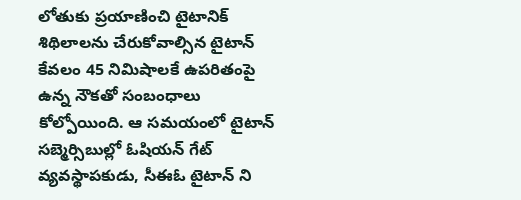లోతుకు ప్రయాణించి టైటానిక్ శిథిలాలను చేరుకోవాల్సిన టైటాన్ కేవలం 45 నిమిషాలకే ఉపరితంపై ఉన్న నౌకతో సంబంధాలు కోల్పోయింది. ఆ సమయంలో టైటాన్ సబ్మెర్సిబుల్లో ఓషియన్ గేట్ వ్యవస్థాపకుడు, సీఈఓ టైటాన్ ని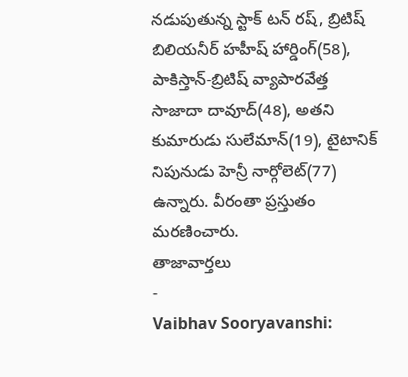నడుపుతున్న స్టాక్ టన్ రష్, బ్రిటిష్ బిలియనీర్ హహీష్ హార్డింగ్(58), పాకిస్తాన్-బ్రిటిష్ వ్యాపారవేత్త సాజాదా దావూద్(48), అతని కుమారుడు సులేమాన్(19), టైటానిక్ నిపునుడు హెన్రీ నార్గోలెట్(77) ఉన్నారు. వీరంతా ప్రస్తుతం మరణించారు.
తాజావార్తలు
-
Vaibhav Sooryavanshi: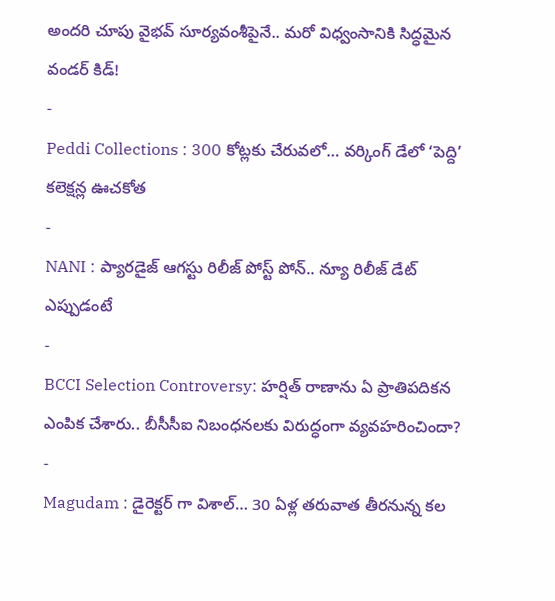అందరి చూపు వైభవ్ సూర్యవంశీపైనే.. మరో విధ్వంసానికి సిద్ధమైన వండర్ కిడ్!
-
Peddi Collections : 300 కోట్లకు చేరువలో… వర్కింగ్ డేలో ‘పెద్ది’ కలెక్షన్ల ఊచకోత
-
NANI : ప్యారడైజ్ ఆగస్టు రిలీజ్ పోస్ట్ పోన్.. న్యూ రిలీజ్ డేట్ ఎప్పుడంటే
-
BCCI Selection Controversy: హర్షిత్ రాణాను ఏ ప్రాతిపదికన ఎంపిక చేశారు.. బీసీసీఐ నిబంధనలకు విరుద్ధంగా వ్యవహరించిందా?
-
Magudam : డైరెక్టర్ గా విశాల్… 30 ఏళ్ల తరువాత తీరనున్న కల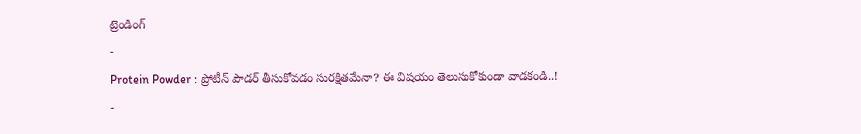ట్రెండింగ్
-
Protein Powder : ప్రోటీన్ పౌడర్ తీసుకోవడం సురక్షితమేనా? ఈ విషయం తెలుసుకోకుండా వాడకండి..!
-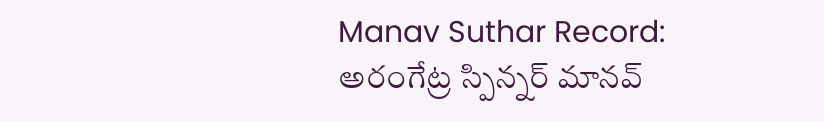Manav Suthar Record: అరంగేట్ర స్పిన్నర్ మానవ్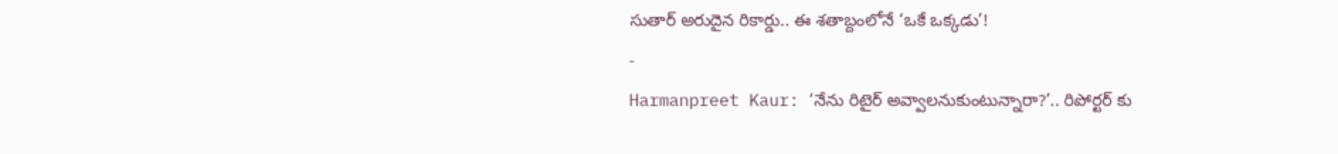సుతార్ అరుదైన రికార్డు.. ఈ శతాబ్దంలోనే ‘ఒకే ఒక్కడు’!
-
Harmanpreet Kaur: ‘నేను రిటైర్ అవ్వాలనుకుంటున్నారా?’.. రిపోర్టర్ కు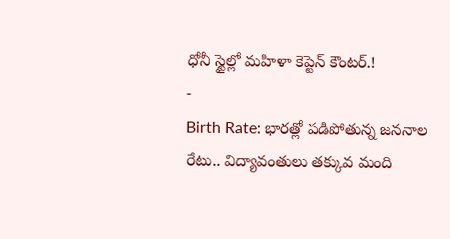ధోనీ స్టైల్లో మహిళా కెప్టెన్ కౌంటర్.!
-
Birth Rate: భారత్లో పడిపోతున్న జననాల రేటు.. విద్యావంతులు తక్కువ మంది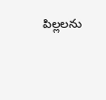పిల్లలను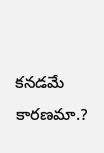కనడమే కారణమా.?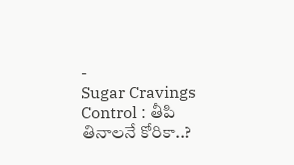-
Sugar Cravings Control : తీపి తినాలనే కోరికా..?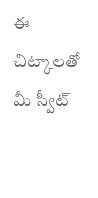ఈ చిట్కాలతో మీ స్వీట్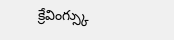క్రేవింగ్స్కు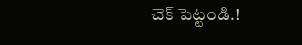చెక్ పెట్టండి.!